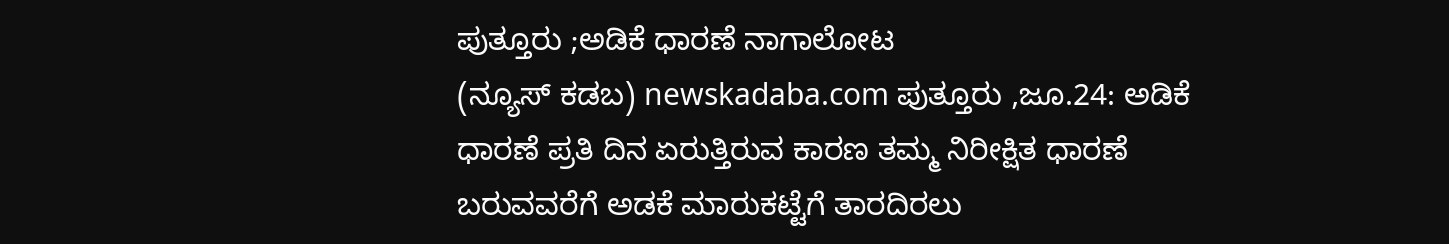ಪುತ್ತೂರು ;ಅಡಿಕೆ ಧಾರಣೆ ನಾಗಾಲೋಟ
(ನ್ಯೂಸ್ ಕಡಬ) newskadaba.com ಪುತ್ತೂರು ,ಜೂ.24: ಅಡಿಕೆ ಧಾರಣೆ ಪ್ರತಿ ದಿನ ಏರುತ್ತಿರುವ ಕಾರಣ ತಮ್ಮ ನಿರೀಕ್ಷಿತ ಧಾರಣೆ ಬರುವವರೆಗೆ ಅಡಕೆ ಮಾರುಕಟ್ಟೆಗೆ ತಾರದಿರಲು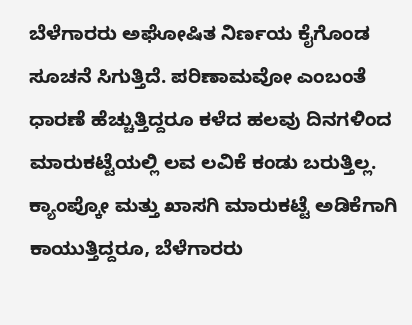ಬೆಳೆಗಾರರು ಅಘೋಷಿತ ನಿರ್ಣಯ ಕೈಗೊಂಡ ಸೂಚನೆ ಸಿಗುತ್ತಿದೆ. ಪರಿಣಾಮವೋ ಎಂಬಂತೆ ಧಾರಣೆ ಹೆಚ್ಚುತ್ತಿದ್ದರೂ ಕಳೆದ ಹಲವು ದಿನಗಳಿಂದ ಮಾರುಕಟ್ಟೆಯಲ್ಲಿ ಲವ ಲವಿಕೆ ಕಂಡು ಬರುತ್ತಿಲ್ಲ. ಕ್ಯಾಂಪ್ಕೋ ಮತ್ತು ಖಾಸಗಿ ಮಾರುಕಟ್ಟೆ ಅಡಿಕೆಗಾಗಿ ಕಾಯುತ್ತಿದ್ದರೂ, ಬೆಳೆಗಾರರು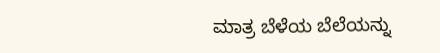ಮಾತ್ರ ಬೆಳೆಯ ಬೆಲೆಯನ್ನು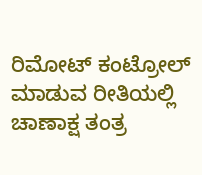ರಿಮೋಟ್ ಕಂಟ್ರೋಲ್ ಮಾಡುವ ರೀತಿಯಲ್ಲಿ ಚಾಣಾಕ್ಷ ತಂತ್ರ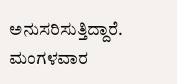ಅನುಸರಿಸುತ್ತಿದ್ದಾರೆ. ಮಂಗಳವಾರ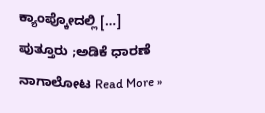ಕ್ಯಾಂಪ್ಕೋದಲ್ಲಿ […]
ಪುತ್ತೂರು ;ಅಡಿಕೆ ಧಾರಣೆ ನಾಗಾಲೋಟ Read More »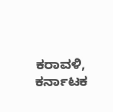ಕರಾವಳಿ, ಕರ್ನಾಟಕ